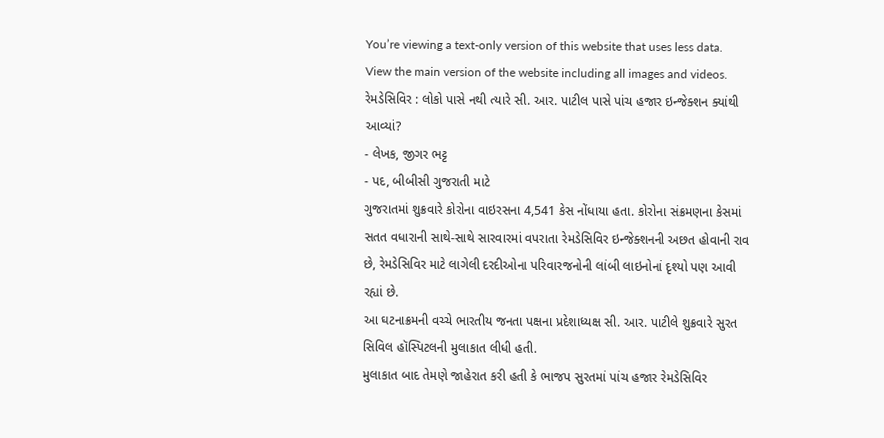You’re viewing a text-only version of this website that uses less data. View the main version of the website including all images and videos.
રેમડેસિવિર : લોકો પાસે નથી ત્યારે સી. આર. પાટીલ પાસે પાંચ હજાર ઇન્જેક્શન ક્યાંથી આવ્યાં?
- લેખક, જીગર ભટ્ટ
- પદ, બીબીસી ગુજરાતી માટે
ગુજરાતમાં શુક્રવારે કોરોના વાઇરસના 4,541 કેસ નોંધાયા હતા. કોરોના સંક્રમણના કેસમાં સતત વધારાની સાથે-સાથે સારવારમાં વપરાતા રેમડેસિવિર ઇન્જેક્શનની અછત હોવાની રાવ છે, રેમડેસિવિર માટે લાગેલી દરદીઓના પરિવારજનોની લાંબી લાઇનોનાં દૃશ્યો પણ આવી રહ્યાં છે.
આ ઘટનાક્રમની વચ્ચે ભારતીય જનતા પક્ષના પ્રદેશાધ્યક્ષ સી. આર. પાટીલે શુક્રવારે સુરત સિવિલ હૉસ્પિટલની મુલાકાત લીધી હતી.
મુલાકાત બાદ તેમણે જાહેરાત કરી હતી કે ભાજપ સુરતમાં પાંચ હજાર રેમડેસિવિર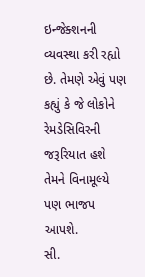ઇન્જેક્શનની વ્યવસ્થા કરી રહ્યો છે. તેમણે એવું પણ કહ્યું કે જે લોકોને રેમડેસિવિરની જરૂરિયાત હશે તેમને વિનામૂલ્યે પણ ભાજપ આપશે.
સી.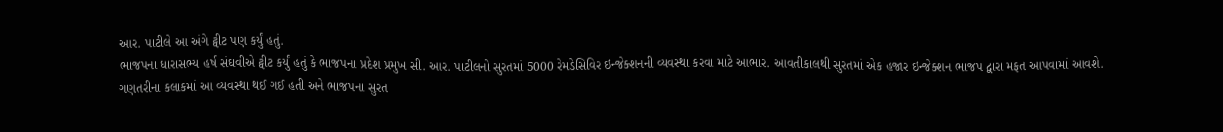આર. પાટીલે આ અંગે ટ્વીટ પણ કર્યું હતું.
ભાજપના ધારાસભ્ય હર્ષ સંઘવીએ ટ્વીટ કર્યું હતું કે ભાજપના પ્રદેશ પ્રમુખ સી. આર. પાટીલનો સુરતમાં 5000 રેમડેસિવિર ઇન્જેક્શનની વ્યવસ્થા કરવા માટે આભાર. આવતીકાલથી સુરતમાં એક હજાર ઇન્જેક્શન ભાજપ દ્વારા મફત આપવામાં આવશે.
ગણતરીના કલાકમાં આ વ્યવસ્થા થઈ ગઈ હતી અને ભાજપના સુરત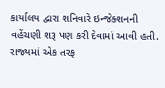કાર્યાલય દ્વારા શનિવારે ઇન્જેક્શનની વહેંચણી શરૂ પણ કરી દેવામાં આવી હતી.
રાજ્યમાં એક તરફ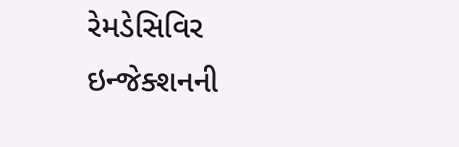રેમડેસિવિર ઇન્જેક્શનની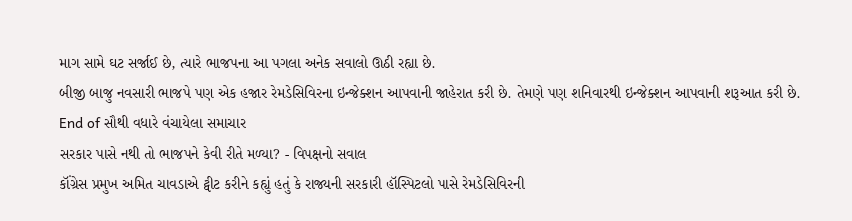માગ સામે ઘટ સર્જાઈ છે, ત્યારે ભાજપના આ પગલા અનેક સવાલો ઊઠી રહ્યા છે.
બીજી બાજુ નવસારી ભાજપે પણ એક હજાર રેમડેસિવિરના ઇન્જેક્શન આપવાની જાહેરાત કરી છે. તેમણે પણ શનિવારથી ઇન્જેક્શન આપવાની શરૂઆત કરી છે.
End of સૌથી વધારે વંચાયેલા સમાચાર
સરકાર પાસે નથી તો ભાજપને કેવી રીતે મળ્યા? - વિપક્ષનો સવાલ
કૉંગ્રેસ પ્રમુખ અમિત ચાવડાએ ટ્વીટ કરીને કહ્યું હતું કે રાજ્યની સરકારી હૉસ્પિટલો પાસે રેમડેસિવિરની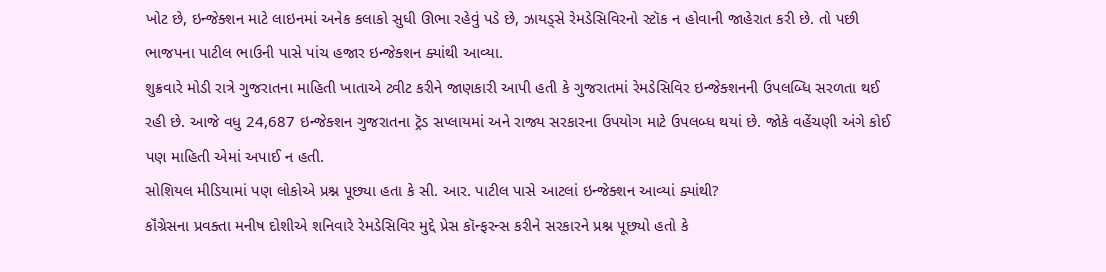ખોટ છે, ઇન્જેક્શન માટે લાઇનમાં અનેક કલાકો સુધી ઊભા રહેવું પડે છે, ઝાયડ્સે રેમડેસિવિરનો સ્ટૉક ન હોવાની જાહેરાત કરી છે. તો પછી ભાજપના પાટીલ ભાઉની પાસે પાંચ હજાર ઇન્જેક્શન ક્યાંથી આવ્યા.
શુક્રવારે મોડી રાત્રે ગુજરાતના માહિતી ખાતાએ ટ્વીટ કરીને જાણકારી આપી હતી કે ગુજરાતમાં રેમડેસિવિર ઇન્જેક્શનની ઉપલબ્ધિ સરળતા થઈ રહી છે. આજે વધુ 24,687 ઇન્જેક્શન ગુજરાતના ટ્રૅડ સપ્લાયમાં અને રાજ્ય સરકારના ઉપયોગ માટે ઉપલબ્ધ થયાં છે. જોકે વહેંચણી અંગે કોઈ પણ માહિતી એમાં અપાઈ ન હતી.
સોશિયલ મીડિયામાં પણ લોકોએ પ્રશ્ન પૂછ્યા હતા કે સી. આર. પાટીલ પાસે આટલાં ઇન્જેક્શન આવ્યાં ક્યાંથી?
કૉંગ્રેસના પ્રવક્તા મનીષ દોશીએ શનિવારે રેમડેસિવિર મુદ્દે પ્રેસ કૉન્ફરન્સ કરીને સરકારને પ્રશ્ન પૂછ્યો હતો કે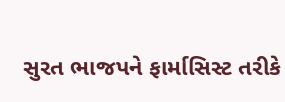સુરત ભાજપને ફાર્માસિસ્ટ તરીકે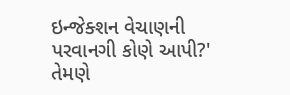ઇન્જેક્શન વેચાણની પરવાનગી કોણે આપી?'
તેમણે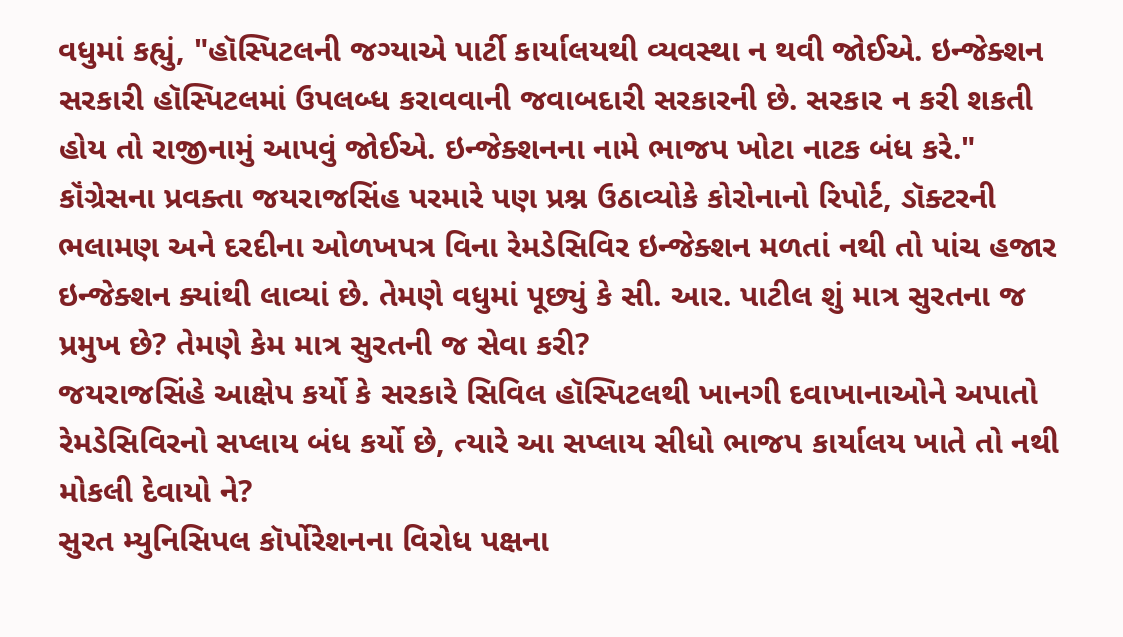વધુમાં કહ્યું, "હૉસ્પિટલની જગ્યાએ પાર્ટી કાર્યાલયથી વ્યવસ્થા ન થવી જોઈએ. ઇન્જેક્શન સરકારી હૉસ્પિટલમાં ઉપલબ્ધ કરાવવાની જવાબદારી સરકારની છે. સરકાર ન કરી શકતી હોય તો રાજીનામું આપવું જોઈએ. ઇન્જેક્શનના નામે ભાજપ ખોટા નાટક બંધ કરે."
કૉંગ્રેસના પ્રવક્તા જયરાજસિંહ પરમારે પણ પ્રશ્ન ઉઠાવ્યોકે કોરોનાનો રિપોર્ટ, ડૉક્ટરની ભલામણ અને દરદીના ઓળખપત્ર વિના રેમડેસિવિર ઇન્જેક્શન મળતાં નથી તો પાંચ હજાર ઇન્જેક્શન ક્યાંથી લાવ્યાં છે. તેમણે વધુમાં પૂછ્યું કે સી. આર. પાટીલ શું માત્ર સુરતના જ પ્રમુખ છે? તેમણે કેમ માત્ર સુરતની જ સેવા કરી?
જયરાજસિંહે આક્ષેપ કર્યો કે સરકારે સિવિલ હૉસ્પિટલથી ખાનગી દવાખાનાઓને અપાતો રેમડેસિવિરનો સપ્લાય બંધ કર્યો છે, ત્યારે આ સપ્લાય સીધો ભાજપ કાર્યાલય ખાતે તો નથી મોકલી દેવાયો ને?
સુરત મ્યુનિસિપલ કૉર્પોરેશનના વિરોધ પક્ષના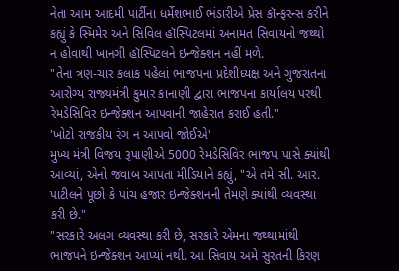નેતા આમ આદમી પાર્ટીના ધર્મેશભાઈ ભંડારીએ પ્રેસ કૉન્ફરન્સ કરીને કહ્યું કે સ્મિમેર અને સિવિલ હૉસ્પિટલમાં અનામત સિવાયનો જથ્થો ન હોવાથી ખાનગી હૉસ્પિટલને ઇન્જેક્શન નહીં મળે.
"તેના ત્રણ-ચાર કલાક પહેલાં ભાજપના પ્રદેશીધ્યક્ષ અને ગુજરાતના આરોગ્ય રાજ્યમંત્રી કુમાર કાનાણી દ્વારા ભાજપના કાર્યાલય પરથી રેમડેસિવિર ઇન્જેક્શન આપવાની જાહેરાત કરાઈ હતી."
'ખોટો રાજકીય રંગ ન આપવો જોઈએ'
મુખ્ય મંત્રી વિજય રૂપાણીએ 5000 રેમડેસિવિર ભાજપ પાસે ક્યાંથી આવ્યાં, એનો જવાબ આપતા મીડિયાને કહ્યું, "એ તમે સી. આર. પાટીલને પૂછો કે પાંચ હજાર ઇન્જેક્શનની તેમણે ક્યાંથી વ્યવસ્થા કરી છે."
"સરકારે અલગ વ્યવસ્થા કરી છે, સરકારે એમના જથ્થામાંથી ભાજપને ઇન્જેક્શન આપ્યાં નથી. આ સિવાય અમે સુરતની કિરણ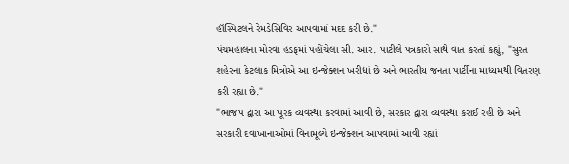હૉસ્પિટલને રેમડેસિવિર આપવામાં મદદ કરી છે."
પંચમહાલના મોરવા હડફમાં પહોંચેલા સી. આર. પાટીલે પત્રકારો સાથે વાત કરતાં કહ્યું, "સુરત શહેરના કેટલાક મિત્રોએ આ ઇન્જેક્શન ખરીદ્યાં છે અને ભારતીય જનતા પાર્ટીના માધ્યમથી વિતરણ કરી રહ્યા છે."
"ભાજપ દ્વારા આ પૂરક વ્યવસ્થા કરવામાં આવી છે, સરકાર દ્વારા વ્યવસ્થા કરાઈ રહી છે અને સરકારી દવાખાનાઓમાં વિનામૂલ્યે ઇન્જેક્શન આપવામાં આવી રહ્યાં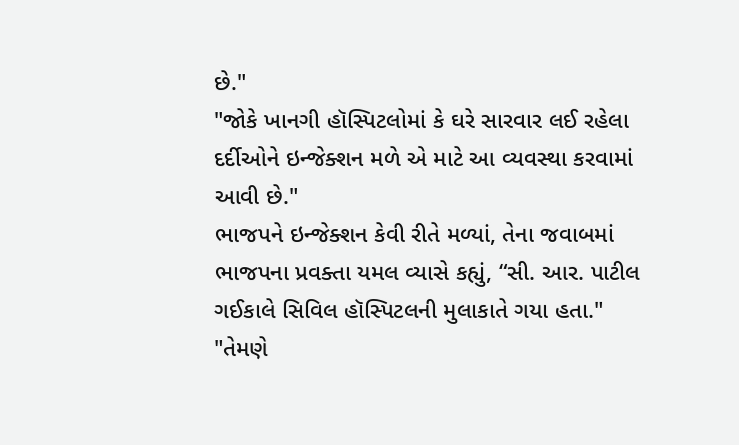છે."
"જોકે ખાનગી હૉસ્પિટલોમાં કે ઘરે સારવાર લઈ રહેલા દર્દીઓને ઇન્જેક્શન મળે એ માટે આ વ્યવસ્થા કરવામાં આવી છે."
ભાજપને ઇન્જેક્શન કેવી રીતે મળ્યાં, તેના જવાબમાં ભાજપના પ્રવક્તા યમલ વ્યાસે કહ્યું, “સી. આર. પાટીલ ગઈકાલે સિવિલ હૉસ્પિટલની મુલાકાતે ગયા હતા."
"તેમણે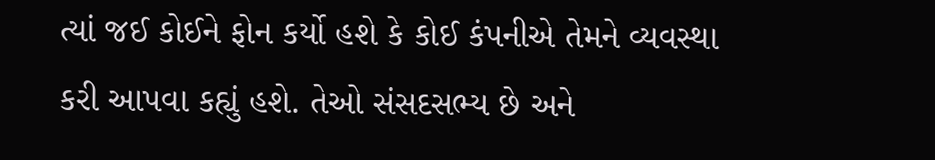ત્યાં જઈ કોઈને ફોન કર્યો હશે કે કોઈ કંપનીએ તેમને વ્યવસ્થા કરી આપવા કહ્યું હશે. તેઓ સંસદસભ્ય છે અને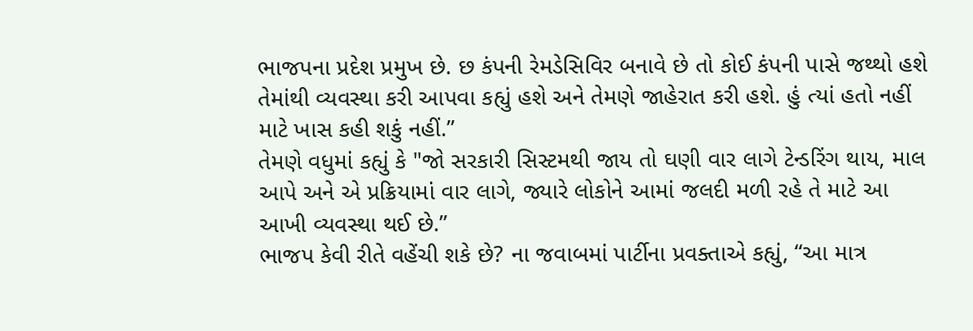ભાજપના પ્રદેશ પ્રમુખ છે. છ કંપની રેમડેસિવિર બનાવે છે તો કોઈ કંપની પાસે જથ્થો હશે તેમાંથી વ્યવસ્થા કરી આપવા કહ્યું હશે અને તેમણે જાહેરાત કરી હશે. હું ત્યાં હતો નહીં માટે ખાસ કહી શકું નહીં.”
તેમણે વધુમાં કહ્યું કે "જો સરકારી સિસ્ટમથી જાય તો ઘણી વાર લાગે ટેન્ડરિંગ થાય, માલ આપે અને એ પ્રક્રિયામાં વાર લાગે, જ્યારે લોકોને આમાં જલદી મળી રહે તે માટે આ આખી વ્યવસ્થા થઈ છે.”
ભાજપ કેવી રીતે વહેંચી શકે છે? ના જવાબમાં પાર્ટીના પ્રવક્તાએ કહ્યું, “આ માત્ર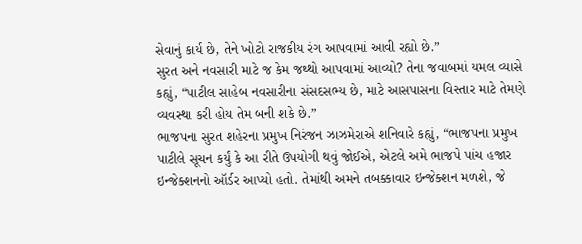સેવાનું કાર્ય છે, તેને ખોટો રાજકીય રંગ આપવામાં આવી રહ્યો છે.”
સુરત અને નવસારી માટે જ કેમ જથ્થો આપવામાં આવ્યો? તેના જવાબમાં યમલ વ્યાસે કહ્યું, “પાટીલ સાહેબ નવસારીના સંસદસભ્ય છે, માટે આસપાસના વિસ્તાર માટે તેમણે વ્યવસ્થા કરી હોય તેમ બની શકે છે.”
ભાજપના સુરત શહેરના પ્રમુખ નિરંજન ઝાઝમેરાએ શનિવારે કહ્યું, “ભાજપના પ્રમુખ પાટીલે સૂચન કર્યું કે આ રીતે ઉપયોગી થવું જોઈએ, એટલે અમે ભાજપે પાંચ હજાર ઇન્જેક્શનનો ઑર્ડર આપ્યો હતો. તેમાંથી અમને તબક્કાવાર ઇન્જેક્શન મળશે, જે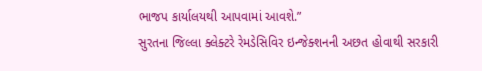ભાજપ કાર્યાલયથી આપવામાં આવશે.”
સુરતના જિલ્લા ક્લેક્ટરે રેમડેસિવિર ઇન્જેક્શનની અછત હોવાથી સરકારી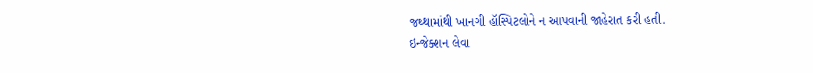જથ્થામાંથી ખાનગી હૉસ્પિટલોને ન આપવાની જાહેરાત કરી હતી.
ઇન્જેક્શન લેવા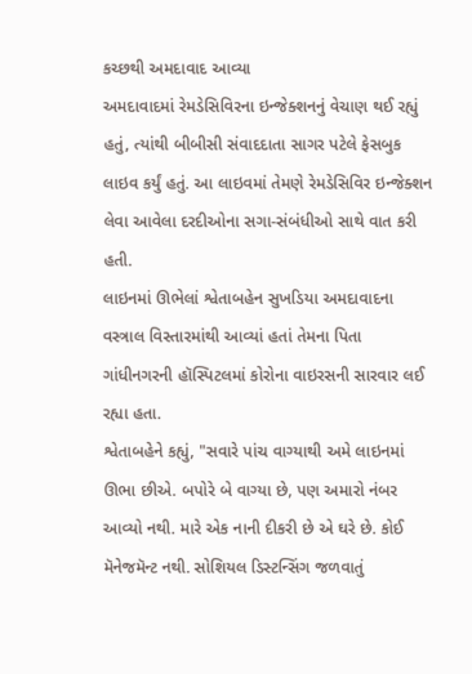કચ્છથી અમદાવાદ આવ્યા
અમદાવાદમાં રેમડેસિવિરના ઇન્જેક્શનનું વેચાણ થઈ રહ્યું હતું, ત્યાંથી બીબીસી સંવાદદાતા સાગર પટેલે ફેસબુક લાઇવ કર્યું હતું. આ લાઇવમાં તેમણે રેમડેસિવિર ઇન્જેક્શન લેવા આવેલા દરદીઓના સગા-સંબંધીઓ સાથે વાત કરી હતી.
લાઇનમાં ઊભેલાં શ્વેતાબહેન સુખડિયા અમદાવાદના વસ્ત્રાલ વિસ્તારમાંથી આવ્યાં હતાં તેમના પિતા ગાંધીનગરની હૉસ્પિટલમાં કોરોના વાઇરસની સારવાર લઈ રહ્યા હતા.
શ્વેતાબહેને કહ્યું, "સવારે પાંચ વાગ્યાથી અમે લાઇનમાં ઊભા છીએ. બપોરે બે વાગ્યા છે, પણ અમારો નંબર આવ્યો નથી. મારે એક નાની દીકરી છે એ ઘરે છે. કોઈ મૅનેજમૅન્ટ નથી. સોશિયલ ડિસ્ટન્સિંગ જળવાતું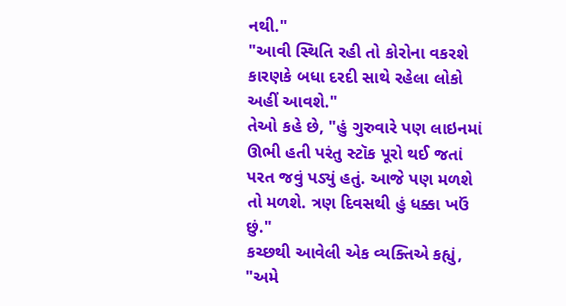નથી."
"આવી સ્થિતિ રહી તો કોરોના વકરશે કારણકે બધા દરદી સાથે રહેલા લોકો અહીં આવશે."
તેઓ કહે છે, "હું ગુરુવારે પણ લાઇનમાં ઊભી હતી પરંતુ સ્ટૉક પૂરો થઈ જતાં પરત જવું પડ્યું હતું. આજે પણ મળશે તો મળશે. ત્રણ દિવસથી હું ધક્કા ખઉં છું."
કચ્છથી આવેલી એક વ્યક્તિએ કહ્યું, "અમે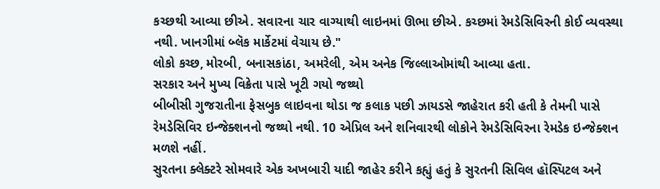કચ્છથી આવ્યા છીએ. સવારના ચાર વાગ્યાથી લાઇનમાં ઊભા છીએ. કચ્છમાં રેમડેસિવિરની કોઈ વ્યવસ્થા નથી. ખાનગીમાં બ્લૅક માર્કેટમાં વેચાય છે."
લોકો કચ્છ, મોરબી, બનાસકાંઠા, અમરેલી, એમ અનેક જિલ્લાઓમાંથી આવ્યા હતા.
સરકાર અને મુખ્ય વિક્રેતા પાસે ખૂટી ગયો જથ્થો
બીબીસી ગુજરાતીના ફેસબુક લાઇવના થોડા જ કલાક પછી ઝાયડસે જાહેરાત કરી હતી કે તેમની પાસે રેમડેસિવિર ઇન્જેક્શનનો જથ્થો નથી. 10 એપ્રિલ અને શનિવારથી લોકોને રેમડેસિવિરના રેમડેક ઇન્જેક્શન મળશે નહીં.
સુરતના ક્લેક્ટરે સોમવારે એક અખબારી યાદી જાહેર કરીને કહ્યું હતું કે સુરતની સિવિલ હૉસ્પિટલ અને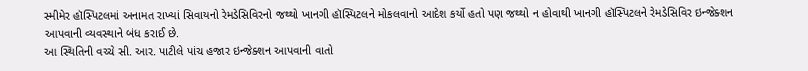સ્મીમેર હૉસ્પિટલમાં અનામત રાખ્યાં સિવાયનો રેમડેસિવિરનો જથ્થો ખાનગી હૉસ્પિટલને મોકલવાનો આદેશ કર્યો હતો પણ જથ્થો ન હોવાથી ખાનગી હૉસ્પિટલને રેમડેસિવિર ઇન્જેક્શન આપવાની વ્યવસ્થાને બંધ કરાઈ છે.
આ સ્થિતિની વચ્ચે સી. આર. પાટીલે પાંચ હજાર ઇન્જેક્શન આપવાની વાતો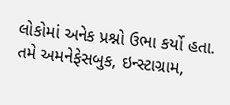લોકોમાં અનેક પ્રશ્નો ઉભા કર્યો હતા.
તમે અમનેફેસબુક, ઇન્સ્ટાગ્રામ,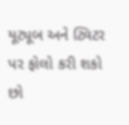યૂટ્યૂબ અને ટ્વિટર પર ફોલો કરી શકો છો